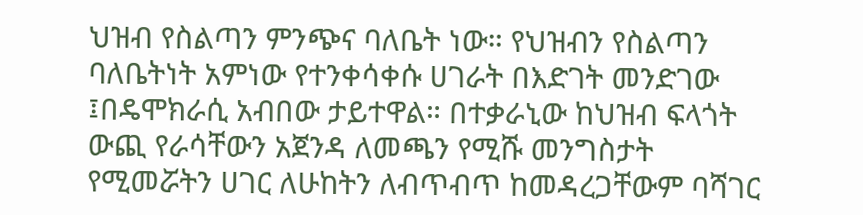ህዝብ የስልጣን ምንጭና ባለቤት ነው። የህዝብን የስልጣን ባለቤትነት አምነው የተንቀሳቀሱ ሀገራት በእድገት መንድገው ፤በዴሞክራሲ አብበው ታይተዋል። በተቃራኒው ከህዝብ ፍላጎት ውጪ የራሳቸውን አጀንዳ ለመጫን የሚሹ መንግስታት የሚመሯትን ሀገር ለሁከትን ለብጥብጥ ከመዳረጋቸውም ባሻገር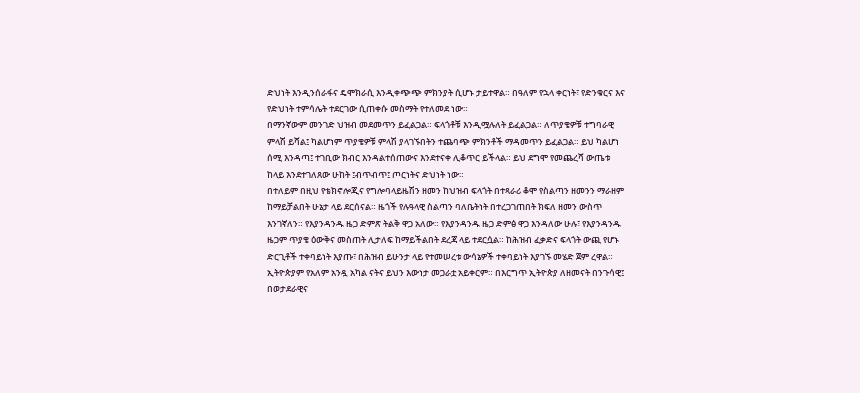ድህነት እንዲንሰራፋና ዴሞክራሲ እንዲቀጭጭ ምክንያት ሲሆኑ ታይተዋል። በዓለም የኋላ ቀርነት፣ የድንቁርና እና የድህነት ተምሳሌት ተደርገው ሲጠቀሱ መስማት የተለመደ ነው።
በማንኛውም መንገድ ህዝብ መደመጥን ይፈልጋል። ፍላጎቶቹ እንዲሟሉለት ይፈልጋል። ለጥያቄዎቹ ተግባራዊ ምላሽ ይሻል፤ ካልሆነም ጥያቄዎቹ ምላሽ ያላገኙበትን ተጨባጭ ምክንቶች ማዳመጥን ይፈልጋል። ይህ ካልሆነ ሰሚ እንዳጣ፤ ተገቢው ክብር እንዳልተሰጠውና እንደተናቀ ሊቆጥር ይችላል። ይህ ደግሞ የመጨረሻ ውጤቱ ከላይ እንደተገለጸው ሁከት ፤ብጥብጥ፤ ጦርነትና ድህነት ነው።
በተለይም በዚህ የቴክኖሎጂና የግሎባላይዜሽን ዘመን ከህዝብ ፍላጎት በተጻራሪ ቆሞ የስልጣን ዘመንን ማራዘም ከማይቻልበት ሁኔታ ላይ ደርሰናል። ዜጎች የሉዓላዊ ስልጣን ባለቤትነት በተረጋገጠበት ክፍለ ዘመን ውስጥ እንገኛለን። የእያንዳንዱ ዜጋ ድምጽ ትልቅ ዋጋ አለው። የእያንዳንዱ ዜጋ ድምፅ ዋጋ እንዳለው ሁሉ፣ የእያንዳንዱ ዜጋም ጥያቄ ዕውቅና መስጠት ሊታለፍ ከማይችልበት ደረጃ ላይ ተደርሷል። ከሕዝብ ፈቃድና ፍላጎት ውጪ የሆኑ ድርጊቶች ተቀባይነት እያጡ፣ በሕዝብ ይሁንታ ላይ የተመሠረቱ ውሳኔዎች ተቀባይነት እያገኙ መሄድ ጀም ረዋል።
ኢትዮጵያም የአለም አንዷ አካል ናትና ይህን እውነታ መጋራቷ አይቀርም። በእርግጥ ኢትዮጵያ ለዘመናት በንጉሳዊ፤ በወታደራዊና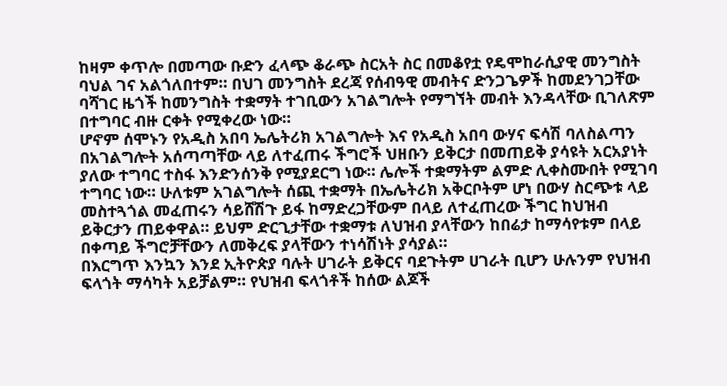ከዛም ቀጥሎ በመጣው ቡድን ፈላጭ ቆራጭ ስርአት ስር በመቆየቷ የዴሞከራሲያዊ መንግስት ባህል ገና አልጎለበተም። በህገ መንግስት ደረጃ የሰብዓዊ መብትና ድንጋጌዎች ከመደንገጋቸው ባሻገር ዜጎች ከመንግስት ተቋማት ተገቢውን አገልግሎት የማግኘት መብት እንዳላቸው ቢገለጽም በተግባር ብዙ ርቀት የሚቀረው ነው።
ሆኖም ሰሞኑን የአዲስ አበባ ኤሌትሪክ አገልግሎት እና የአዲስ አበባ ውሃና ፍሳሽ ባለስልጣን በአገልግሎት አሰጣጣቸው ላይ ለተፈጠሩ ችግሮች ህዘቡን ይቅርታ በመጠይቅ ያሳዩት አርአያነት ያለው ተግባር ተስፋ እንድንሰንቅ የሚያደርግ ነው። ሌሎች ተቋማትም ልምድ ሊቀስሙበት የሚገባ ተግባር ነው። ሁለቱም አገልግሎት ሰጪ ተቋማት በኤሌትሪክ አቅርቦትም ሆነ በውሃ ስርጭቱ ላይ መስተጓጎል መፈጠሩን ሳይሸሽጉ ይፋ ከማድረጋቸውም በላይ ለተፈጠረው ችግር ከህዝብ ይቅርታን ጠይቀዋል። ይህም ድርጊታቸው ተቋማቱ ለህዝብ ያላቸውን ከበሬታ ከማሳየቱም በላይ በቀጣይ ችግሮቻቸውን ለመቅረፍ ያላቸውን ተነሳሽነት ያሳያል።
በእርግጥ እንኳን እንደ ኢትዮጵያ ባሉት ሀገራት ይቅርና ባደጉትም ሀገራት ቢሆን ሁሉንም የህዝብ ፍላጎት ማሳካት አይቻልም። የህዝብ ፍላጎቶች ከሰው ልጆች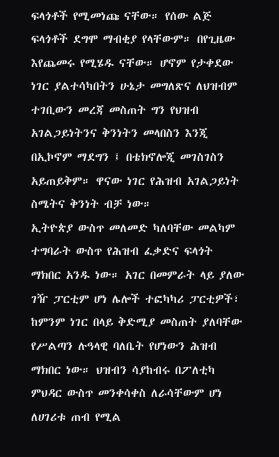ፍላጎቶች የሚመነጩ ናቸው። የሰው ልጅ ፍላጎቶች ደግሞ ማብቂያ የላቸውም። በየጊዜው እየጨመሩ የሚሄዱ ናቸው። ሆኖም የታቀደው ነገር ያልተሳካበትን ሁኔታ መግለጽና ለህዝብም ተገቢውን መረጃ መስጠት ግን የህዝብ አገልጋይነትንና ቅንነትን መላበስን እንጂ በኢኮኖም ማደግን ፤ በቴክኖሎጂ መገስገስን አይጠይቅም። ዋናው ነገር የሕዝብ አገልጋይነት ስሜትና ቅንነት ብቻ ነው።
ኢትዮጵያ ውስጥ መለመድ ካለባቸው መልካም ተግባራት ውስጥ የሕዝብ ፈቃድና ፍላጎት ማክበር አንዱ ነው። አገር በመምራት ላይ ያለው ገዥ ፓርቲም ሆነ ሌሎች ተፎካካሪ ፓርቲዎች፣ ከምንም ነገር በላይ ቅድሚያ መስጠት ያለባቸው የሥልጣን ሉዓላዊ ባለቤት የሆነውን ሕዝብ ማክበር ነው። ህዝብን ሳያከብሩ በፖለቲካ ምህዳር ውስጥ መንቀሳቀስ ለራሳቸውም ሆነ ለሀገሪቱ ጠብ የሚል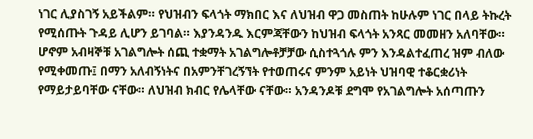ነገር ሊያስገኝ አይችልም። የህዝብን ፍላጎት ማክበር እና ለህዝብ ዋጋ መስጠት ከሁሉም ነገር በላይ ትኩረት የሚሰጡት ጉዳይ ሊሆን ይገባል። እያንዳንዱ እርምጃቸውን ከህዝብ ፍላጎት አንጻር መመዘን አለባቸው።
ሆኖም አብዛኞቹ አገልግሎት ሰጪ ተቋማት አገልግሎቶቻቻው ሲስተጓጎሉ ምን እንዳልተፈጠረ ዝም ብለው የሚቀመጡ፤ በማን አለብኝነትና በአምንቸገረኝኘት የተወጠሩና ምንም አይነት ህዝባዊ ተቆርቋሪነት የማይታይባቸው ናቸው። ለህዝብ ክብር የሌላቸው ናቸው። አንዳንዶቹ ደግሞ የአገልግሎት አሰጣጡን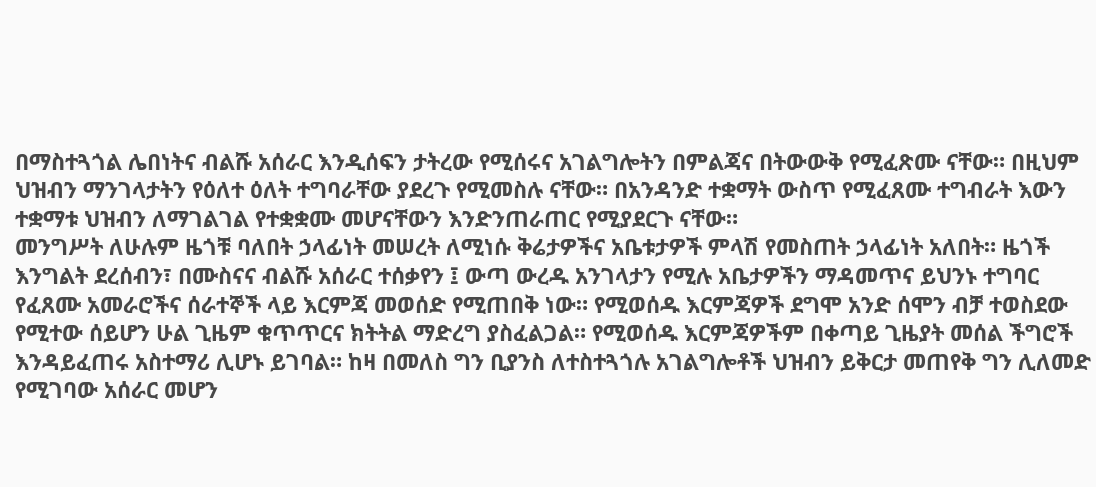በማስተጓጎል ሌበነትና ብልሹ አሰራር እንዲሰፍን ታትረው የሚሰሩና አገልግሎትን በምልጃና በትውውቅ የሚፈጽሙ ናቸው። በዚህም ህዝብን ማንገላታትን የዕለተ ዕለት ተግባራቸው ያደረጉ የሚመስሉ ናቸው። በአንዳንድ ተቋማት ውስጥ የሚፈጸሙ ተግብራት እውን ተቋማቱ ህዝብን ለማገልገል የተቋቋሙ መሆናቸውን እንድንጠራጠር የሚያደርጉ ናቸው።
መንግሥት ለሁሉም ዜጎቹ ባለበት ኃላፊነት መሠረት ለሚነሱ ቅሬታዎችና አቤቱታዎች ምላሽ የመስጠት ኃላፊነት አለበት። ዜጎች እንግልት ደረሰብን፣ በሙስናና ብልሹ አሰራር ተሰቃየን ፤ ውጣ ውረዱ አንገላታን የሚሉ አቤታዎችን ማዳመጥና ይህንኑ ተግባር የፈጸሙ አመራሮችና ሰራተኞች ላይ እርምጃ መወሰድ የሚጠበቅ ነው። የሚወሰዱ እርምጃዎች ደግሞ አንድ ሰሞን ብቻ ተወስደው የሚተው ሰይሆን ሁል ጊዜም ቁጥጥርና ክትትል ማድረግ ያስፈልጋል። የሚወሰዱ እርምጃዎችም በቀጣይ ጊዜያት መሰል ችግሮች እንዳይፈጠሩ አስተማሪ ሊሆኑ ይገባል። ከዛ በመለስ ግን ቢያንስ ለተስተጓጎሉ አገልግሎቶች ህዝብን ይቅርታ መጠየቅ ግን ሊለመድ የሚገባው አሰራር መሆን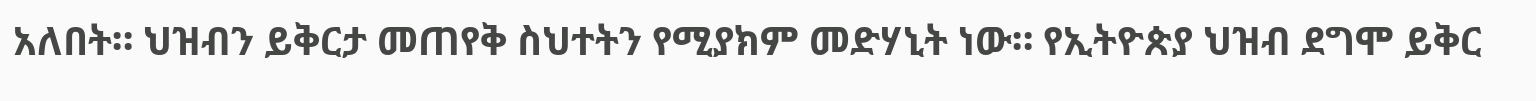አለበት። ህዝብን ይቅርታ መጠየቅ ስህተትን የሚያክም መድሃኒት ነው። የኢትዮጵያ ህዝብ ደግሞ ይቅር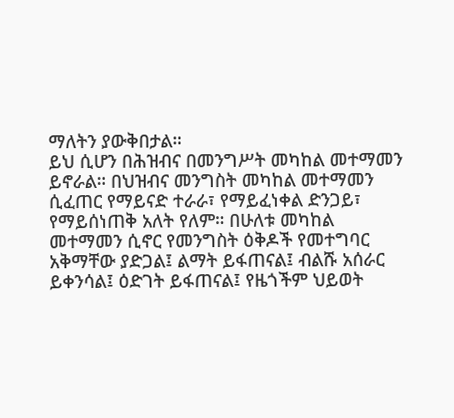ማለትን ያውቅበታል።
ይህ ሲሆን በሕዝብና በመንግሥት መካከል መተማመን ይኖራል። በህዝብና መንግስት መካከል መተማመን ሲፈጠር የማይናድ ተራራ፣ የማይፈነቀል ድንጋይ፣ የማይሰነጠቅ አለት የለም። በሁለቱ መካከል መተማመን ሲኖር የመንግስት ዕቅዶች የመተግባር አቅማቸው ያድጋል፤ ልማት ይፋጠናል፤ ብልሹ አሰራር ይቀንሳል፤ ዕድገት ይፋጠናል፤ የዜጎችም ህይወት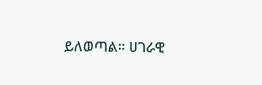ይለወጣል። ሀገራዊ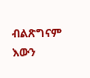ብልጽግናም እውን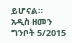ይሆናል።
አዲስ ዘመን ግንቦት 5/2015